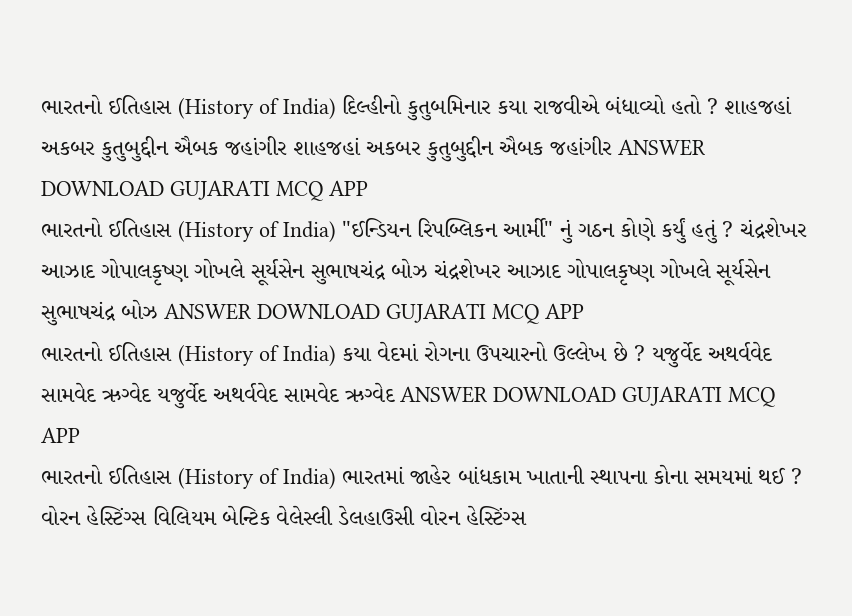ભારતનો ઈતિહાસ (History of India) દિલ્હીનો કુતુબમિનાર કયા રાજવીએ બંધાવ્યો હતો ? શાહજહાં અકબર કુતુબુદ્દીન ઐબક જહાંગીર શાહજહાં અકબર કુતુબુદ્દીન ઐબક જહાંગીર ANSWER DOWNLOAD GUJARATI MCQ APP
ભારતનો ઈતિહાસ (History of India) "ઈન્ડિયન રિપબ્લિકન આર્મી" નું ગઠન કોણે કર્યું હતું ? ચંદ્રશેખર આઝાદ ગોપાલકૃષ્ણ ગોખલે સૂર્યસેન સુભાષચંદ્ર બોઝ ચંદ્રશેખર આઝાદ ગોપાલકૃષ્ણ ગોખલે સૂર્યસેન સુભાષચંદ્ર બોઝ ANSWER DOWNLOAD GUJARATI MCQ APP
ભારતનો ઈતિહાસ (History of India) કયા વેદમાં રોગના ઉપચારનો ઉલ્લેખ છે ? યજુર્વેદ અથર્વવેદ સામવેદ ઋગ્વેદ યજુર્વેદ અથર્વવેદ સામવેદ ઋગ્વેદ ANSWER DOWNLOAD GUJARATI MCQ APP
ભારતનો ઈતિહાસ (History of India) ભારતમાં જાહેર બાંધકામ ખાતાની સ્થાપના કોના સમયમાં થઈ ? વોરન હેસ્ટિંગ્સ વિલિયમ બેન્ટિક વેલેસ્લી ડેલહાઉસી વોરન હેસ્ટિંગ્સ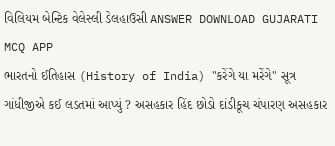વિલિયમ બેન્ટિક વેલેસ્લી ડેલહાઉસી ANSWER DOWNLOAD GUJARATI MCQ APP
ભારતનો ઈતિહાસ (History of India) "કરેંગે યા મરેંગે" સૂત્ર ગાંધીજીએ કઈ લડતમાં આપ્યું ? અસહકાર હિંદ છોડો દાંડીકૂચ ચંપારણ અસહકાર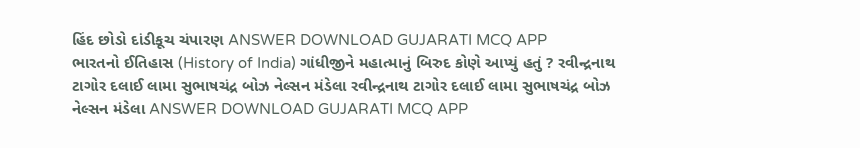હિંદ છોડો દાંડીકૂચ ચંપારણ ANSWER DOWNLOAD GUJARATI MCQ APP
ભારતનો ઈતિહાસ (History of India) ગાંધીજીને મહાત્માનું બિરુદ કોણે આપ્યું હતું ? રવીન્દ્રનાથ ટાગોર દલાઈ લામા સુભાષચંદ્ર બોઝ નેલ્સન મંડેલા રવીન્દ્રનાથ ટાગોર દલાઈ લામા સુભાષચંદ્ર બોઝ નેલ્સન મંડેલા ANSWER DOWNLOAD GUJARATI MCQ APP